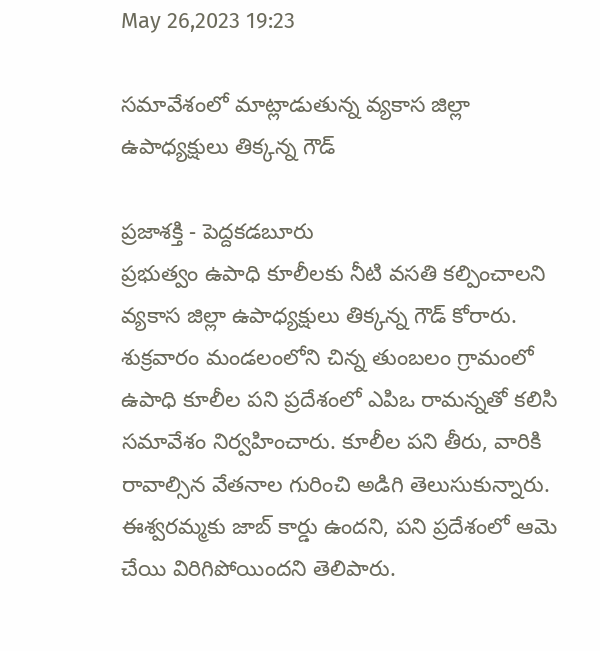May 26,2023 19:23

సమావేశంలో మాట్లాడుతున్న వ్యకాస జిల్లా ఉపాధ్యక్షులు తిక్కన్న గౌడ్‌

ప్రజాశక్తి - పెద్దకడబూరు
ప్రభుత్వం ఉపాధి కూలీలకు నీటి వసతి కల్పించాలని వ్యకాస జిల్లా ఉపాధ్యక్షులు తిక్కన్న గౌడ్‌ కోరారు. శుక్రవారం మండలంలోని చిన్న తుంబలం గ్రామంలో ఉపాధి కూలీల పని ప్రదేశంలో ఎపిఒ రామన్నతో కలిసి సమావేశం నిర్వహించారు. కూలీల పని తీరు, వారికి రావాల్సిన వేతనాల గురించి అడిగి తెలుసుకున్నారు. ఈశ్వరమ్మకు జాబ్‌ కార్డు ఉందని, పని ప్రదేశంలో ఆమె చేయి విరిగిపోయిందని తెలిపారు.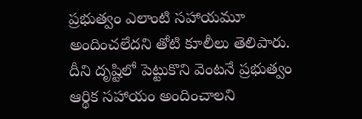ప్రభుత్వం ఎలాంటి సహాయమూ అందించలేదని తోటి కూలీలు తెలిపారు. దీని దృష్టిలో పెట్టుకొని వెంటనే ప్రభుత్వం ఆర్థిక సహాయం అందించాలని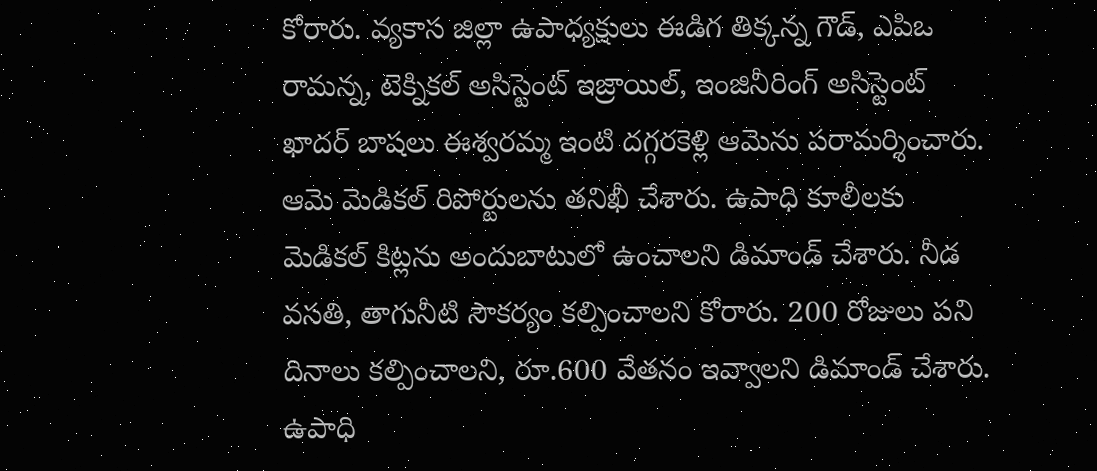కోరారు. వ్యకాస జిల్లా ఉపాధ్యక్షులు ఈడిగ తిక్కన్న గౌడ్‌, ఎపిఒ రామన్న, టెక్నికల్‌ అసిస్టెంట్‌ ఇజ్రాయిల్‌, ఇంజినీరింగ్‌ అసిస్టెంట్‌ ఖాదర్‌ బాషలు ఈశ్వరమ్మ ఇంటి దగ్గరకెళ్లి ఆమెను పరామర్శించారు. ఆమె మెడికల్‌ రిపోర్టులను తనిఖీ చేశారు. ఉపాధి కూలీలకు మెడికల్‌ కిట్లను అందుబాటులో ఉంచాలని డిమాండ్‌ చేశారు. నీడ వసతి, తాగునీటి సౌకర్యం కల్పించాలని కోరారు. 200 రోజులు పని దినాలు కల్పించాలని, రూ.600 వేతనం ఇవ్వాలని డిమాండ్‌ చేశారు. ఉపాధి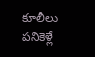కూలీలు పనికెళ్లే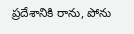ప్రదేశానికి రాను, పోను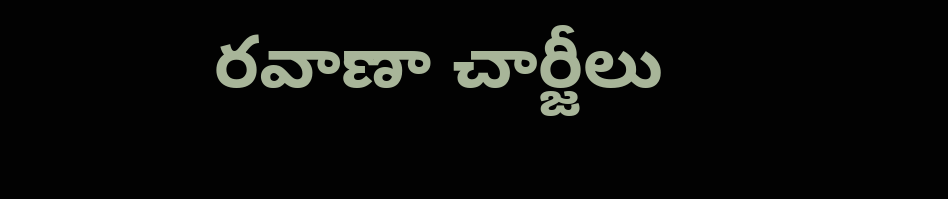రవాణా చార్జీలు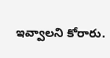ఇవ్వాలని కోరారు.